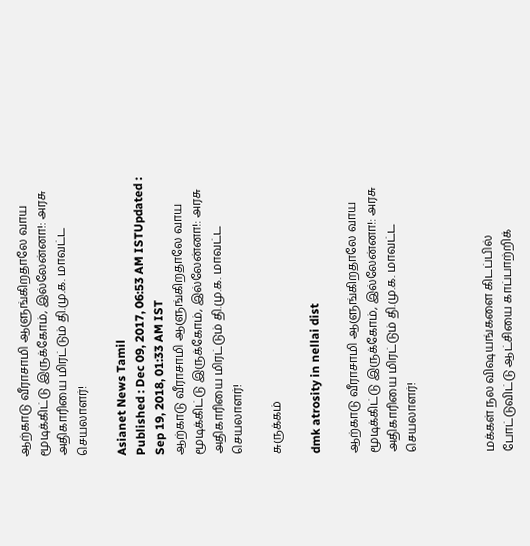ஆற்காடு வீராசாமி ஆளுங்கிறதாலே வாய மூடிக்கிட்டு இருக்கோம், இல்லேன்னா!: அரசு அதிகாரியை மிரட்டும் தி.மு.க. மாவட்ட செயலாளர்!

Asianet News Tamil
Published : Dec 09, 2017, 06:53 AM ISTUpdated : Sep 19, 2018, 01:33 AM IST
ஆற்காடு வீராசாமி ஆளுங்கிறதாலே வாய மூடிக்கிட்டு இருக்கோம், இல்லேன்னா!: அரசு அதிகாரியை மிரட்டும் தி.மு.க. மாவட்ட செயலாளர்!

சுருக்கம்

dmk atrosity in nellai dist

ஆற்காடு வீராசாமி ஆளுங்கிறதாலே வாய மூடிக்கிட்டு இருக்கோம், இல்லேன்னா!: அரசு அதிகாரியை மிரட்டும் தி.மு.க. மாவட்ட செயலாளர்!



மக்கள் நல விஷயங்களை கிடப்பில் போட்டுவிட்டு ஆட்சியை காப்பாற்றிக்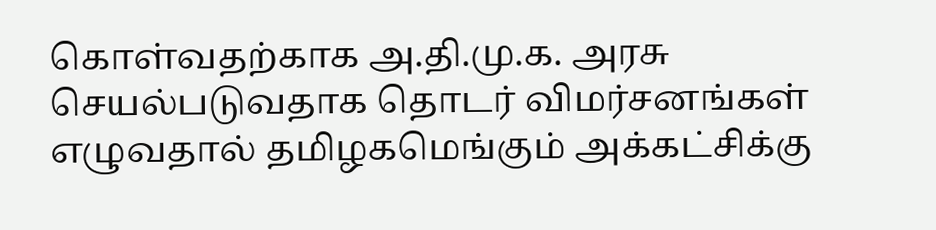கொள்வதற்காக அ.தி.மு.க. அரசு செயல்படுவதாக தொடர் விமர்சனங்கள் எழுவதால் தமிழகமெங்கும் அக்கட்சிக்கு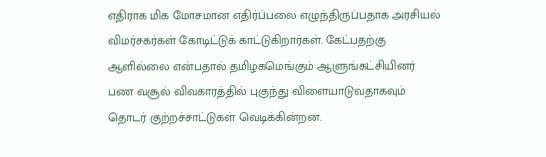எதிராக மிக மோசமான எதிர்ப்பலை எழுந்திருப்பதாக அரசியல் விமர்சகர்கள் கோடிட்டுக் காட்டுகிறார்கள். கேட்பதற்கு ஆளில்லை என்பதால் தமிழகமெங்கும் ஆளுங்கட்சியினர் பண வசூல் விவகாரத்தில் புகுந்து விளையாடுவதாகவும் தொடர் குற்றச்சாட்டுகள் வெடிக்கின்றன.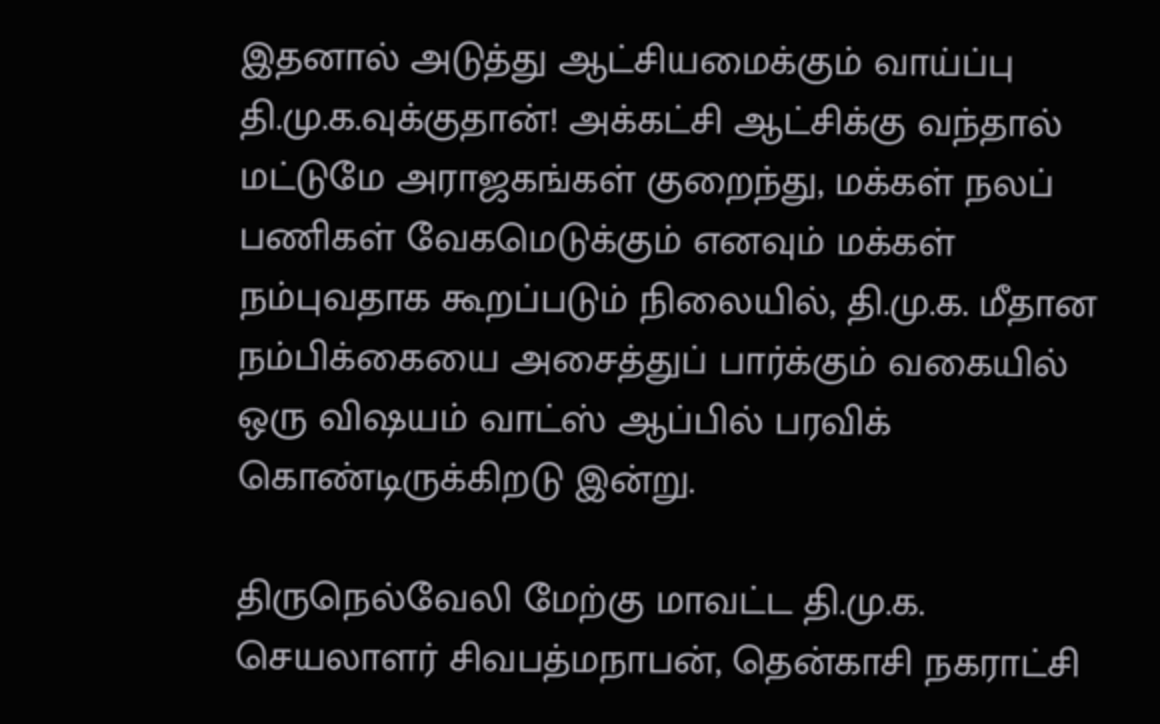இதனால் அடுத்து ஆட்சியமைக்கும் வாய்ப்பு தி.மு.க.வுக்குதான்! அக்கட்சி ஆட்சிக்கு வந்தால் மட்டுமே அராஜகங்கள் குறைந்து, மக்கள் நலப் பணிகள் வேகமெடுக்கும் எனவும் மக்கள் நம்புவதாக கூறப்படும் நிலையில், தி.மு.க. மீதான நம்பிக்கையை அசைத்துப் பார்க்கும் வகையில் ஒரு விஷயம் வாட்ஸ் ஆப்பில் பரவிக் கொண்டிருக்கிறடு இன்று.

திருநெல்வேலி மேற்கு மாவட்ட தி.மு.க. செயலாளர் சிவபத்மநாபன், தென்காசி நகராட்சி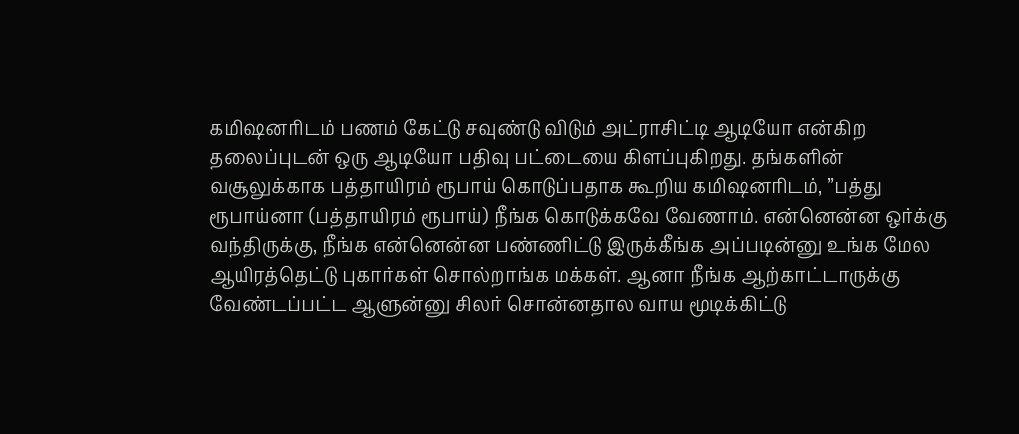கமிஷனரிடம் பணம் கேட்டு சவுண்டு விடும் அட்ராசிட்டி ஆடியோ என்கிற தலைப்புடன் ஒரு ஆடியோ பதிவு பட்டையை கிளப்புகிறது. தங்களின் வசூலுக்காக பத்தாயிரம் ரூபாய் கொடுப்பதாக கூறிய கமிஷனரிடம், ”பத்து ரூபாய்னா (பத்தாயிரம் ரூபாய்) நீங்க கொடுக்கவே வேணாம். என்னென்ன ஒர்க்கு வந்திருக்கு, நீங்க என்னென்ன பண்ணிட்டு இருக்கீங்க அப்படின்னு உங்க மேல ஆயிரத்தெட்டு புகார்கள் சொல்றாங்க மக்கள். ஆனா நீங்க ஆற்காட்டாருக்கு வேண்டப்பட்ட ஆளுன்னு சிலர் சொன்னதால வாய மூடிக்கிட்டு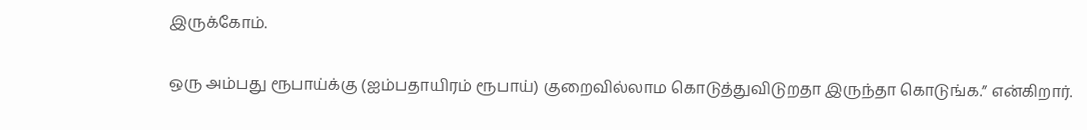இருக்கோம்.

ஒரு அம்பது ரூபாய்க்கு (ஐம்பதாயிரம் ரூபாய்) குறைவில்லாம கொடுத்துவிடுறதா இருந்தா கொடுங்க.” என்கிறார்.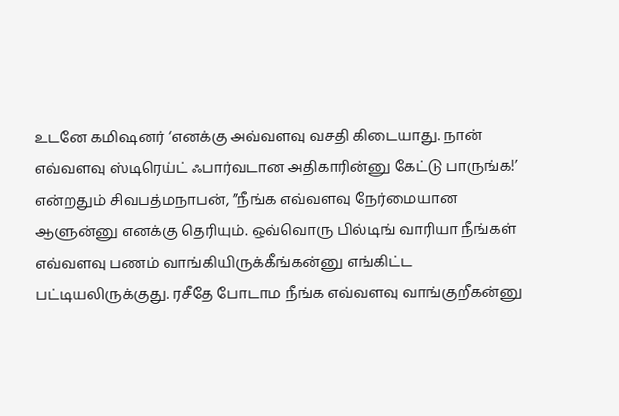உடனே கமிஷனர் ‘எனக்கு அவ்வளவு வசதி கிடையாது. நான் எவ்வளவு ஸ்டிரெய்ட் ஃபார்வடான அதிகாரின்னு கேட்டு பாருங்க!’ என்றதும் சிவபத்மநாபன், ”நீங்க எவ்வளவு நேர்மையான ஆளுன்னு எனக்கு தெரியும். ஒவ்வொரு பில்டிங் வாரியா நீங்கள் எவ்வளவு பணம் வாங்கியிருக்கீங்கன்னு எங்கிட்ட பட்டியலிருக்குது. ரசீதே போடாம நீங்க எவ்வளவு வாங்குறீகன்னு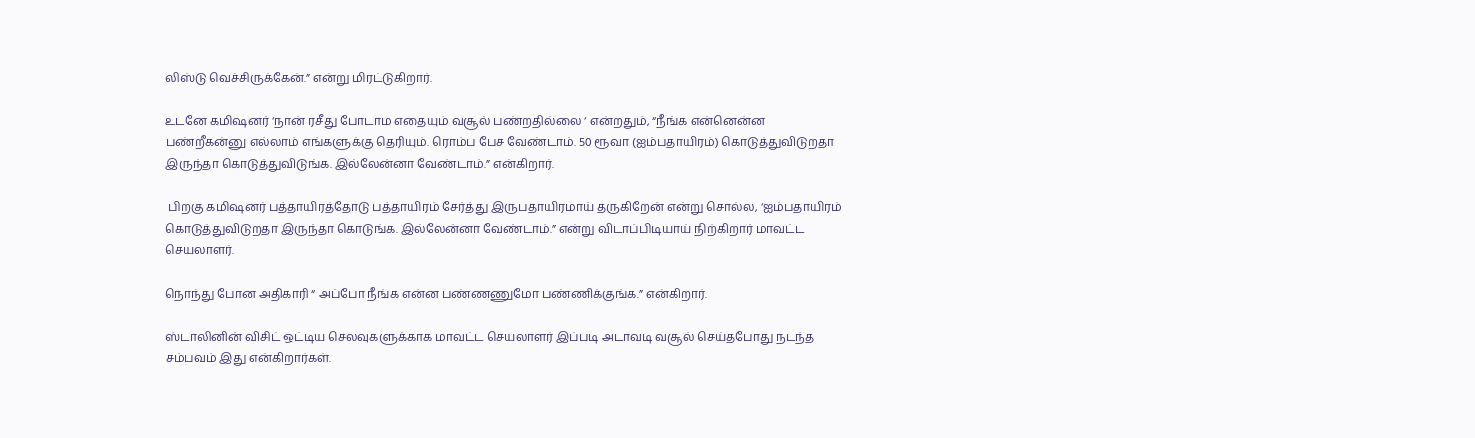லிஸ்டு வெச்சிருக்கேன்.” என்று மிரட்டுகிறார்.

உடனே கமிஷனர் ‘நான் ரசீது போடாம எதையும் வசூல் பண்றதில்லை ‘ என்றதும், “நீங்க என்னென்ன பண்றீகன்னு எல்லாம் எங்களுக்கு தெரியும். ரொம்ப பேச வேண்டாம். 50 ரூவா (ஐம்பதாயிரம்) கொடுத்துவிடுறதா இருந்தா கொடுத்துவிடுங்க. இல்லேன்னா வேண்டாம்.” என்கிறார்.

 பிறகு கமிஷனர் பத்தாயிரத்தோடு பத்தாயிரம் சேர்த்து இருபதாயிரமாய் தருகிறேன் என்று சொல்ல, ‘ஐம்பதாயிரம் கொடுத்துவிடுறதா இருந்தா கொடுங்க. இல்லேன்னா வேண்டாம்.” என்று விடாப்பிடியாய் நிற்கிறார் மாவட்ட செயலாளர்.

நொந்து போன அதிகாரி “ அப்போ நீங்க என்ன பண்ணணுமோ பண்ணிக்குங்க.” என்கிறார்.

ஸ்டாலினின் விசிட் ஒட்டிய செலவுகளுக்காக மாவட்ட செயலாளர் இப்படி அடாவடி வசூல் செய்தபோது நடந்த சம்பவம் இது என்கிறார்கள்.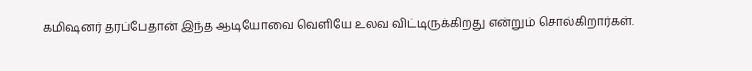கமிஷனர் தரப்பேதான் இந்த ஆடியோவை வெளியே உலவ விட்டிருக்கிறது என்றும் சொல்கிறார்கள்.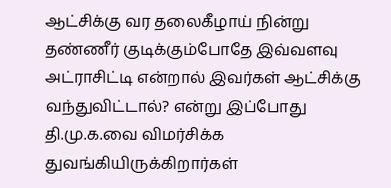ஆட்சிக்கு வர தலைகீழாய் நின்று தண்ணீர் குடிக்கும்போதே இவ்வளவு அட்ராசிட்டி என்றால் இவர்கள் ஆட்சிக்கு வந்துவிட்டால்? என்று இப்போது தி.மு.க.வை விமர்சிக்க துவங்கியிருக்கிறார்கள்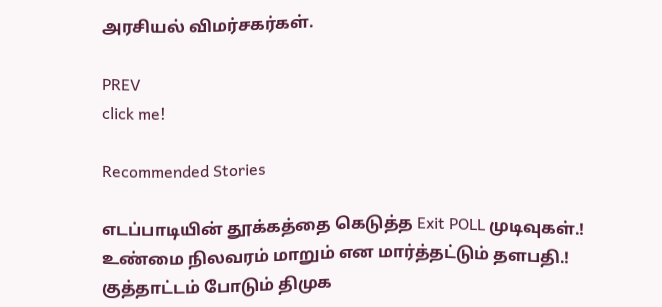அரசியல் விமர்சகர்கள்.

PREV
click me!

Recommended Stories

எடப்பாடியின் தூக்கத்தை கெடுத்த Exit POLL முடிவுகள்.! உண்மை நிலவரம் மாறும் என மார்த்தட்டும் தளபதி.! குத்தாட்டம் போடும் திமுக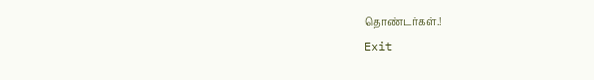தொண்டர்கள்.!
Exit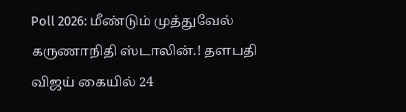Poll 2026: மீண்டும் முத்துவேல் கருணாநிதி ஸ்டாலின்.! தளபதி விஜய் கையில் 24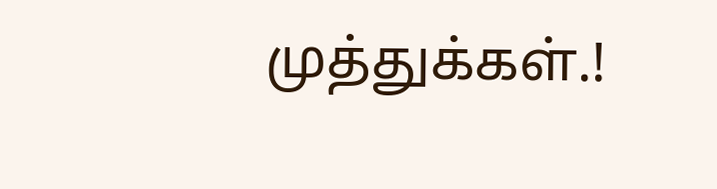முத்துக்கள்.!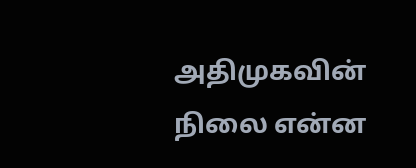அதிமுகவின் நிலை என்ன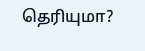தெரியுமா?